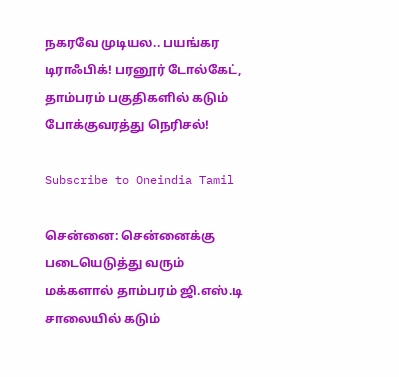நகரவே முடியல.. பயங்கர டிராஃபிக்! பரனூர் டோல்கேட், தாம்பரம் பகுதிகளில் கடும் போக்குவரத்து நெரிசல்!

Subscribe to Oneindia Tamil

சென்னை: சென்னைக்கு படையெடுத்து வரும் மக்களால் தாம்பரம் ஜி.எஸ்.டி சாலையில் கடும்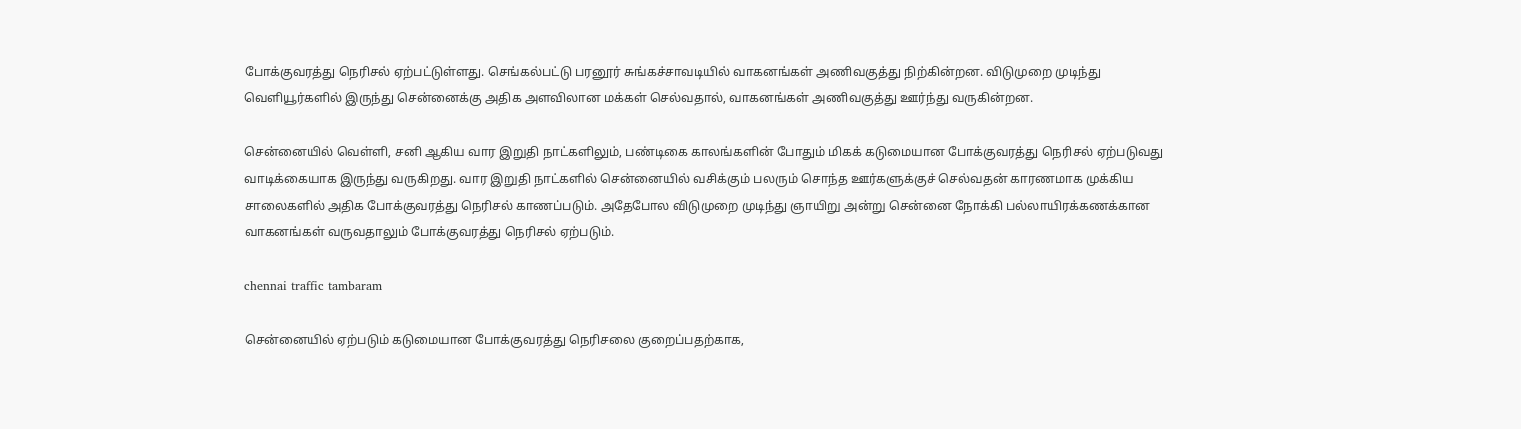போக்குவரத்து நெரிசல் ஏற்பட்டுள்ளது. செங்கல்பட்டு பரனூர் சுங்கச்சாவடியில் வாகனங்கள் அணிவகுத்து நிற்கின்றன. விடுமுறை முடிந்து வெளியூர்களில் இருந்து சென்னைக்கு அதிக அளவிலான மக்கள் செல்வதால், வாகனங்கள் அணிவகுத்து ஊர்ந்து வருகின்றன.

சென்னையில் வெள்ளி, சனி ஆகிய வார இறுதி நாட்களிலும், பண்டிகை காலங்களின் போதும் மிகக் கடுமையான போக்குவரத்து நெரிசல் ஏற்படுவது வாடிக்கையாக இருந்து வருகிறது. வார இறுதி நாட்களில் சென்னையில் வசிக்கும் பலரும் சொந்த ஊர்களுக்குச் செல்வதன் காரணமாக முக்கிய சாலைகளில் அதிக போக்குவரத்து நெரிசல் காணப்படும். அதேபோல விடுமுறை முடிந்து ஞாயிறு அன்று சென்னை நோக்கி பல்லாயிரக்கணக்கான வாகனங்கள் வருவதாலும் போக்குவரத்து நெரிசல் ஏற்படும்.

chennai traffic tambaram

சென்னையில் ஏற்படும் கடுமையான போக்குவரத்து நெரிசலை குறைப்பதற்காக,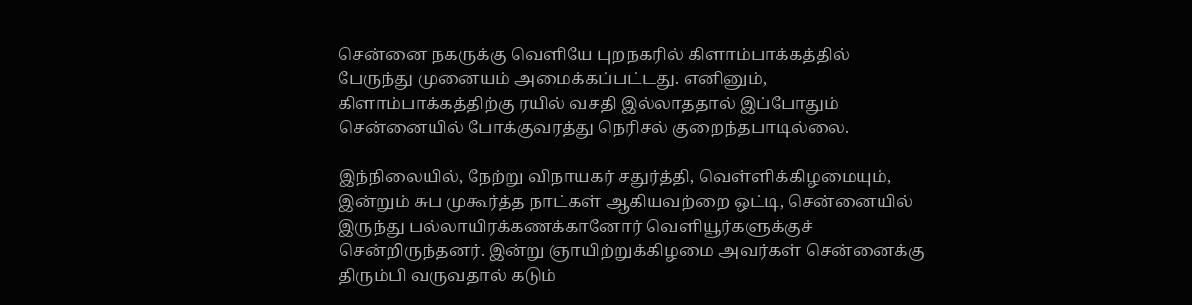சென்னை நகருக்கு வெளியே புறநகரில் கிளாம்பாக்கத்தில் பேருந்து முனையம் அமைக்கப்பட்டது. எனினும், கிளாம்பாக்கத்திற்கு ரயில் வசதி இல்லாததால் இப்போதும் சென்னையில் போக்குவரத்து நெரிசல் குறைந்தபாடில்லை.

இந்நிலையில், நேற்று விநாயகர் சதுர்த்தி, வெள்ளிக்கிழமையும், இன்றும் சுப முகூர்த்த நாட்கள் ஆகியவற்றை ஒட்டி, சென்னையில் இருந்து பல்லாயிரக்கணக்கானோர் வெளியூர்களுக்குச் சென்றிருந்தனர். இன்று ஞாயிற்றுக்கிழமை அவர்கள் சென்னைக்கு திரும்பி வருவதால் கடும்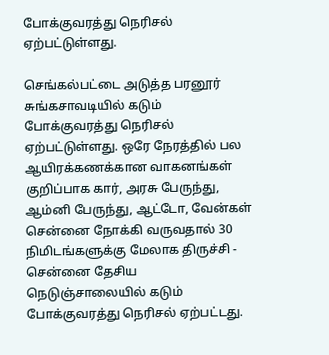போக்குவரத்து நெரிசல் ஏற்பட்டுள்ளது.

செங்கல்பட்டை அடுத்த பரனூர் சுங்கசாவடியில் கடும் போக்குவரத்து நெரிசல் ஏற்பட்டுள்ளது. ஒரே நேரத்தில் பல ஆயிரக்கணக்கான வாகனங்கள் குறிப்பாக கார், அரசு பேருந்து, ஆம்னி பேருந்து, ஆட்டோ, வேன்கள் சென்னை நோக்கி வருவதால் 30 நிமிடங்களுக்கு மேலாக திருச்சி - சென்னை தேசிய நெடுஞ்சாலையில் கடும் போக்குவரத்து நெரிசல் ஏற்பட்டது.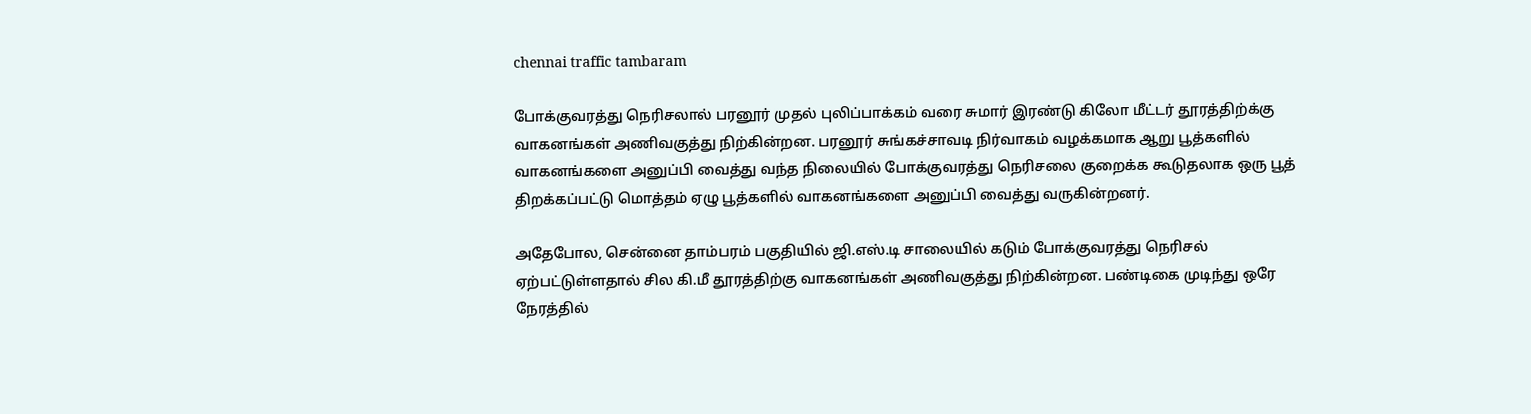chennai traffic tambaram

போக்குவரத்து நெரிசலால் பரனூர் முதல் புலிப்பாக்கம் வரை சுமார் இரண்டு கிலோ மீட்டர் தூரத்திற்க்கு வாகனங்கள் அணிவகுத்து நிற்கின்றன. பரனூர் சுங்கச்சாவடி நிர்வாகம் வழக்கமாக ஆறு பூத்களில் வாகனங்களை அனுப்பி வைத்து வந்த நிலையில் போக்குவரத்து நெரிசலை குறைக்க கூடுதலாக ஒரு பூத் திறக்கப்பட்டு மொத்தம் ஏழு பூத்களில் வாகனங்களை அனுப்பி வைத்து வருகின்றனர்.

அதேபோல, சென்னை தாம்பரம் பகுதியில் ஜி.எஸ்.டி சாலையில் கடும் போக்குவரத்து நெரிசல் ஏற்பட்டுள்ளதால் சில கி.மீ தூரத்திற்கு வாகனங்கள் அணிவகுத்து நிற்கின்றன. பண்டிகை முடிந்து ஒரே நேரத்தில்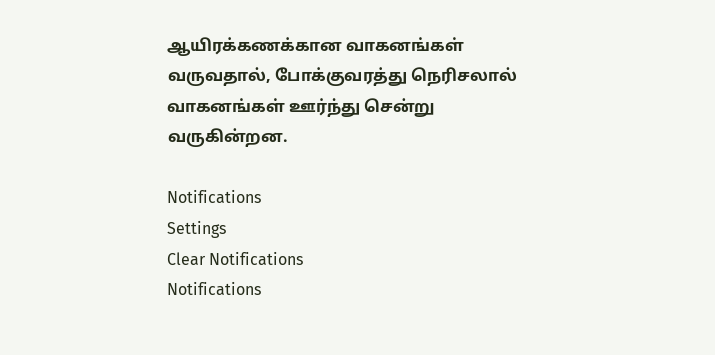ஆயிரக்கணக்கான வாகனங்கள் வருவதால், போக்குவரத்து நெரிசலால் வாகனங்கள் ஊர்ந்து சென்று வருகின்றன.

Notifications
Settings
Clear Notifications
Notifications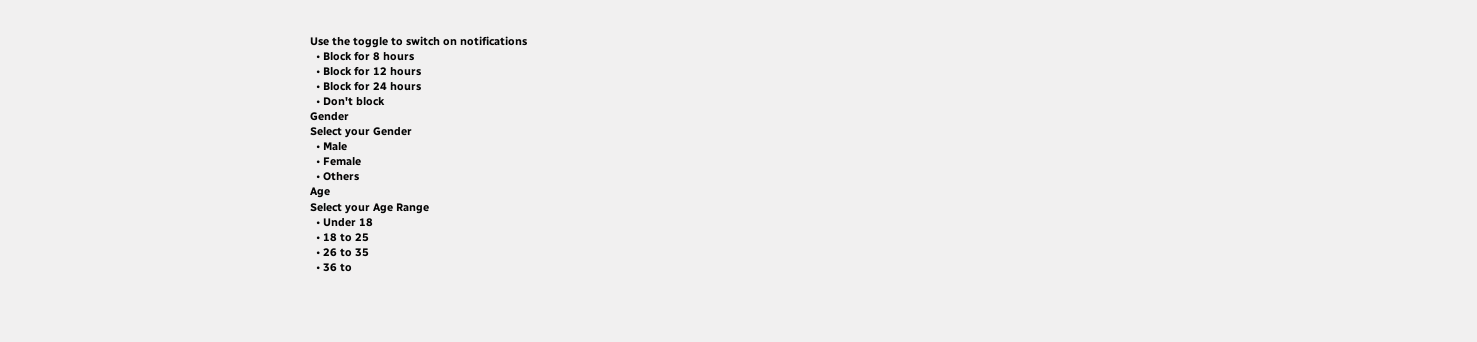Use the toggle to switch on notifications
  • Block for 8 hours
  • Block for 12 hours
  • Block for 24 hours
  • Don't block
Gender
Select your Gender
  • Male
  • Female
  • Others
Age
Select your Age Range
  • Under 18
  • 18 to 25
  • 26 to 35
  • 36 to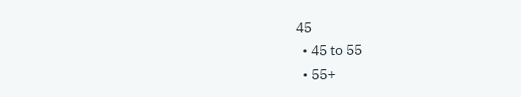45
  • 45 to 55
  • 55+